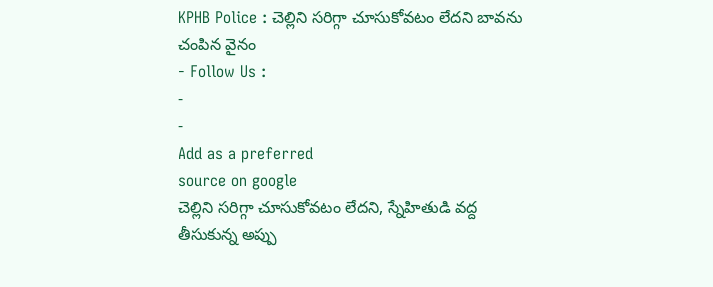KPHB Police : చెల్లిని సరిగ్గా చూసుకోవటం లేదని బావను చంపిన వైనం
- Follow Us :
-
-
Add as a preferred
source on google
చెల్లిని సరిగ్గా చూసుకోవటం లేదని, స్నేహితుడి వద్ద తీసుకున్న అప్పు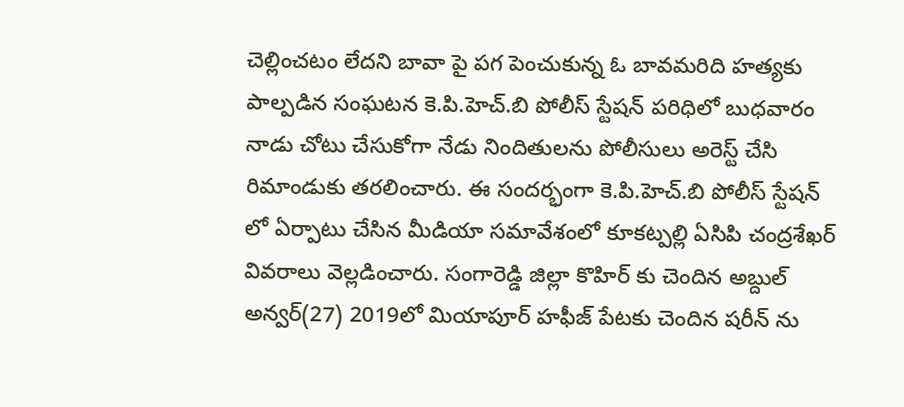చెల్లించటం లేదని బావా పై పగ పెంచుకున్న ఓ బావమరిది హత్యకు పాల్పడిన సంఘటన కె.పి.హెచ్.బి పోలీస్ స్టేషన్ పరిధిలో బుధవారం నాడు చోటు చేసుకోగా నేడు నిందితులను పోలీసులు అరెస్ట్ చేసి రిమాండుకు తరలించారు. ఈ సందర్భంగా కె.పి.హెచ్.బి పోలీస్ స్టేషన్ లో ఏర్పాటు చేసిన మీడియా సమావేశంలో కూకట్పల్లి ఏసిపి చంద్రశేఖర్ వివరాలు వెల్లడించారు. సంగారెడ్డి జిల్లా కొహిర్ కు చెందిన అబ్దుల్ అన్వర్(27) 2019లో మియాపూర్ హఫీజ్ పేటకు చెందిన షరీన్ ను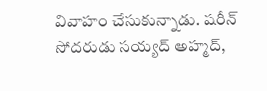వివాహం చేసుకున్నాడు. షరీన్ సోదరుడు సయ్యద్ అహ్మద్,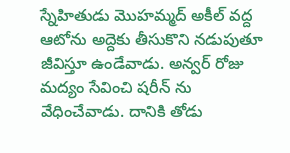స్నేహితుడు మొహమ్మద్ అకీల్ వద్ద ఆటోను అద్దెకు తీసుకొని నడుపుతూ జీవిస్తూ ఉండేవాడు. అన్వర్ రోజు మద్యం సేవించి షరీన్ ను వేధించేవాడు. దానికి తోడు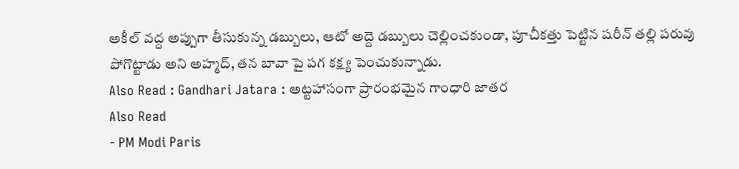అకీల్ వద్ద అప్పుగా తీసుకున్న డబ్బులు, ఆటో అద్దె డబ్బులు చెల్లించకుండా, పూచీకత్తు పెట్టిన షరీన్ తల్లి పరువు పోగొట్టాడు అని అహ్మద్, తన బావా పై పగ కక్ష్య పెంచుకున్నాడు.
Also Read : Gandhari Jatara : అట్టహాసంగా ప్రారంభమైన గాంధారి జాతర
Also Read
- PM Modi Paris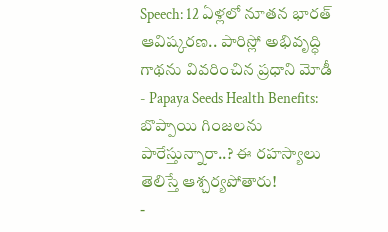Speech: 12 ఏళ్లలో నూతన భారత్ ఆవిష్కరణ.. పారిస్లో అభివృద్ధి గాథను వివరించిన ప్రధాని మోడీ
- Papaya Seeds Health Benefits: బొప్పాయి గింజలను పారేస్తున్నారా..? ఈ రహస్యాలు తెలిస్తే ఆశ్చర్యపోతారు!
-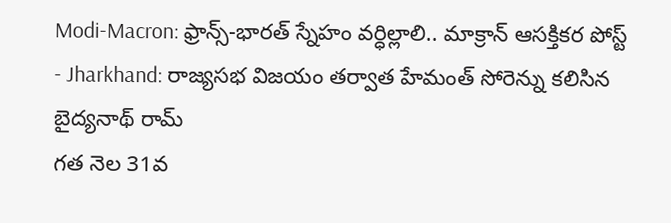Modi-Macron: ఫ్రాన్స్-భారత్ స్నేహం వర్ధిల్లాలి.. మాక్రాన్ ఆసక్తికర పోస్ట్
- Jharkhand: రాజ్యసభ విజయం తర్వాత హేమంత్ సోరెన్ను కలిసిన బైద్యనాథ్ రామ్
గత నెల 31వ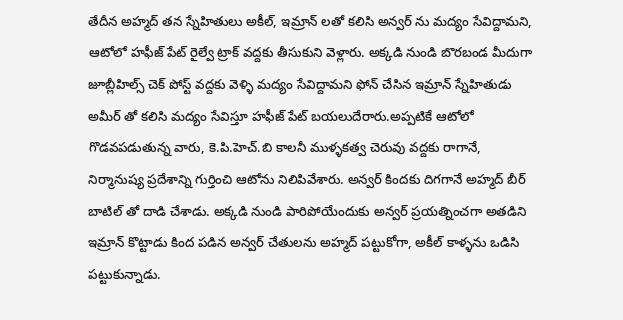తేదీన అహ్మద్ తన స్నేహితులు అకీల్, ఇమ్రాన్ లతో కలిసి అన్వర్ ను మద్యం సేవిద్దామని, ఆటోలో హఫీజ్ పేట్ రైల్వే ట్రాక్ వద్దకు తీసుకుని వెళ్లారు. అక్కడి నుండి బొరబండ మీదుగా జూబ్లీహిల్స్ చెక్ పోస్ట్ వద్దకు వెళ్ళి మద్యం సేవిద్దామని ఫోన్ చేసిన ఇమ్రాన్ స్నేహితుడు అమీర్ తో కలిసి మద్యం సేవిస్తూ హఫీజ్ పేట్ బయలుదేరారు.అప్పటికే ఆటోలో గొడవపడుతున్న వారు, కె.పి.హెచ్.బి కాలనీ ముళ్ళకత్వ చెరువు వద్దకు రాగానే, నిర్మానుష్య ప్రదేశాన్ని గుర్తించి ఆటోను నిలిపివేశారు. అన్వర్ కిందకు దిగగానే అహ్మద్ బీర్ బాటిల్ తో దాడి చేశాడు. అక్కడి నుండి పారిపోయేందుకు అన్వర్ ప్రయత్నించగా అతడిని ఇమ్రాన్ కొట్టాడు కింద పడిన అన్వర్ చేతులను అహ్మద్ పట్టుకోగా, అకీల్ కాళ్ళను ఒడిసి పట్టుకున్నాడు.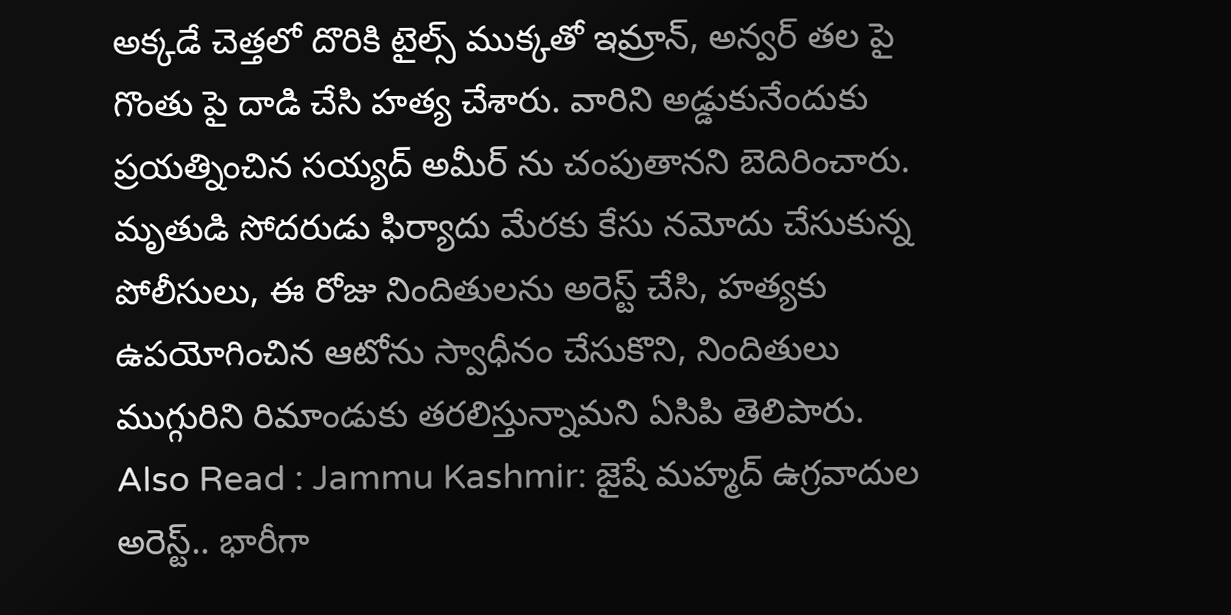అక్కడే చెత్తలో దొరికి టైల్స్ ముక్కతో ఇమ్రాన్, అన్వర్ తల పై గొంతు పై దాడి చేసి హత్య చేశారు. వారిని అడ్డుకునేందుకు ప్రయత్నించిన సయ్యద్ అమీర్ ను చంపుతానని బెదిరించారు. మృతుడి సోదరుడు ఫిర్యాదు మేరకు కేసు నమోదు చేసుకున్న పోలీసులు, ఈ రోజు నిందితులను అరెస్ట్ చేసి, హత్యకు ఉపయోగించిన ఆటోను స్వాధీనం చేసుకొని, నిందితులు ముగ్గురిని రిమాండుకు తరలిస్తున్నామని ఏసిపి తెలిపారు.
Also Read : Jammu Kashmir: జైషే మహ్మద్ ఉగ్రవాదుల అరెస్ట్.. భారీగా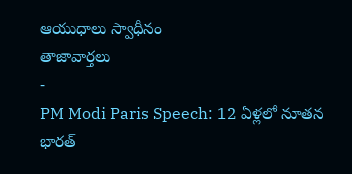ఆయుధాలు స్వాధీనం
తాజావార్తలు
-
PM Modi Paris Speech: 12 ఏళ్లలో నూతన భారత్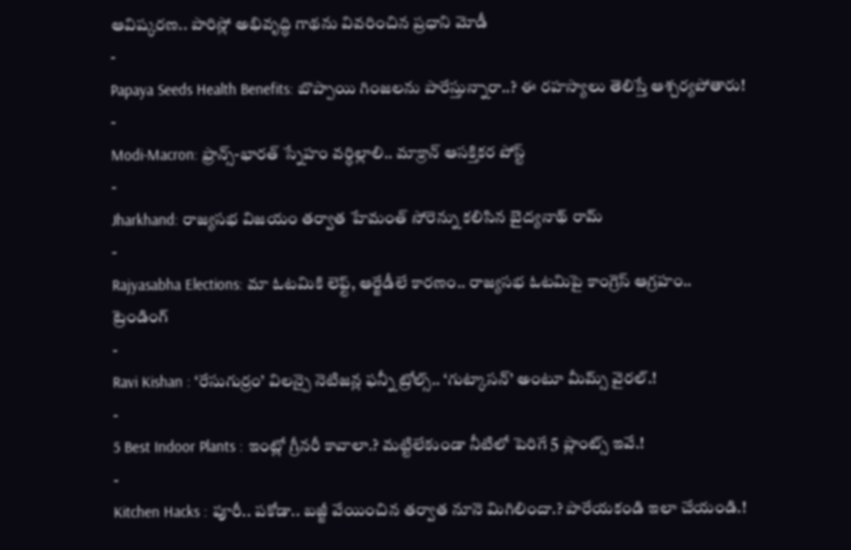ఆవిష్కరణ.. పారిస్లో అభివృద్ధి గాథను వివరించిన ప్రధాని మోడీ
-
Papaya Seeds Health Benefits: బొప్పాయి గింజలను పారేస్తున్నారా..? ఈ రహస్యాలు తెలిస్తే ఆశ్చర్యపోతారు!
-
Modi-Macron: ఫ్రాన్స్-భారత్ స్నేహం వర్ధిల్లాలి.. మాక్రాన్ ఆసక్తికర పోస్ట్
-
Jharkhand: రాజ్యసభ విజయం తర్వాత హేమంత్ సోరెన్ను కలిసిన బైద్యనాథ్ రామ్
-
Rajyasabha Elections: మా ఓటమికి లెఫ్ట్, ఆర్జేడీలే కారణం.. రాజ్యసభ ఓటమిపై కాంగ్రెస్ ఆగ్రహం..
ట్రెండింగ్
-
Ravi Kishan : ‘రేసుగుర్రం’ విలన్పై నెటిజన్ల ఫన్నీ ట్రోల్స్.. ‘గుట్కాసన్’ అంటూ మీమ్స్ వైరల్.!
-
5 Best Indoor Plants : ఇంట్లో గ్రీనరీ కావాలా.? మట్టిలేకుండా నీటిలో పెరిగే 5 ప్లాంట్స్ ఇవే.!
-
Kitchen Hacks : పూరీ.. పకోడా.. బజ్జీ వేయించిన తర్వాత నూనె మిగిలిందా.? పారేయకండి ఇలా చేయండి.!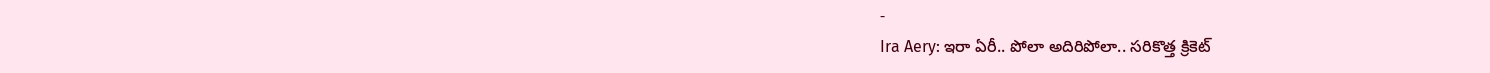-
Ira Aery: ఇరా ఏరీ.. పోలా అదిరిపోలా.. సరికొత్త క్రికెట్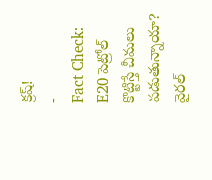క్రష్!
-
Fact Check: E20 పెట్రోల్ కొట్టిస్తే చీమలు పడుతున్నాయా? వైరల్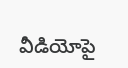వీడియోపై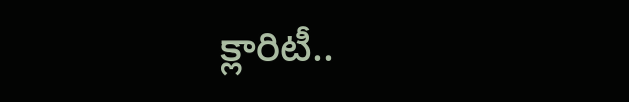క్లారిటీ..